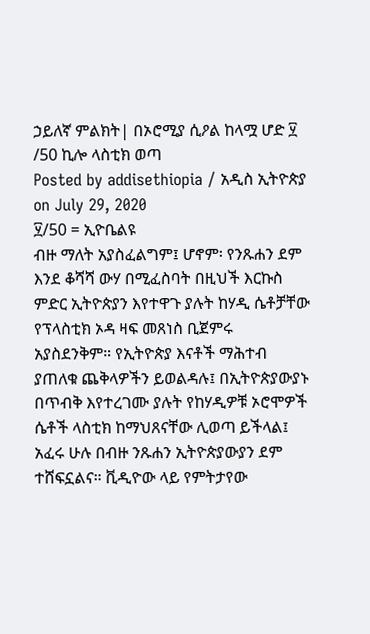ኃይለኛ ምልክት| በኦሮሚያ ሲዖል ከላሟ ሆድ ፶ /50 ኪሎ ላስቲክ ወጣ
Posted by addisethiopia / አዲስ ኢትዮጵያ on July 29, 2020
፶/50 = ኢዮቤልዩ
ብዙ ማለት አያስፈልግም፤ ሆኖም፡ የንጹሐን ደም እንደ ቆሻሻ ውሃ በሚፈስባት በዚህች እርኩስ ምድር ኢትዮጵያን እየተዋጉ ያሉት ከሃዲ ሴቶቻቸው የፕላስቲክ ኦዳ ዛፍ መጸነስ ቢጀምሩ አያስደንቅም። የኢትዮጵያ እናቶች ማሕተብ ያጠለቁ ጨቅላዎችን ይወልዳሉ፤ በኢትዮጵያውያኑ በጥብቅ እየተረገሙ ያሉት የከሃዲዎቹ ኦሮሞዎች ሴቶች ላስቲክ ከማህጸናቸው ሊወጣ ይችላል፤ አፈሩ ሁሉ በብዙ ንጹሐን ኢትዮጵያውያን ደም ተሸፍኗልና። ቪዲዮው ላይ የምትታየው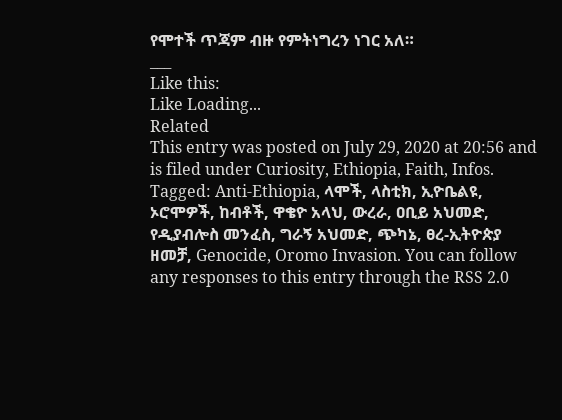የሞተች ጥጃም ብዙ የምትነግረን ነገር አለ።
___
Like this:
Like Loading...
Related
This entry was posted on July 29, 2020 at 20:56 and is filed under Curiosity, Ethiopia, Faith, Infos.
Tagged: Anti-Ethiopia, ላሞች, ላስቲክ, ኢዮቤልዩ, ኦሮሞዎች, ከብቶች, ዋቄዮ አላህ, ውረራ, ዐቢይ አህመድ, የዲያብሎስ መንፈስ, ግራኝ አህመድ, ጭካኔ, ፀረ-ኢትዮጵያ ዘመቻ, Genocide, Oromo Invasion. You can follow any responses to this entry through the RSS 2.0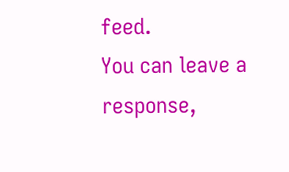feed.
You can leave a response,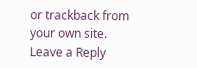or trackback from your own site.
Leave a Reply